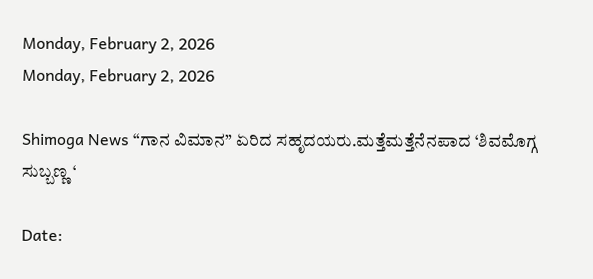Monday, February 2, 2026
Monday, February 2, 2026

Shimoga News “ಗಾನ ವಿಮಾನ” ಏರಿದ ಸಹೃದಯರು.ಮತ್ತೆಮತ್ತೆನೆನಪಾದ ‘ಶಿವಮೊಗ್ಗ ಸುಬ್ಬಣ್ಣ ‘

Date: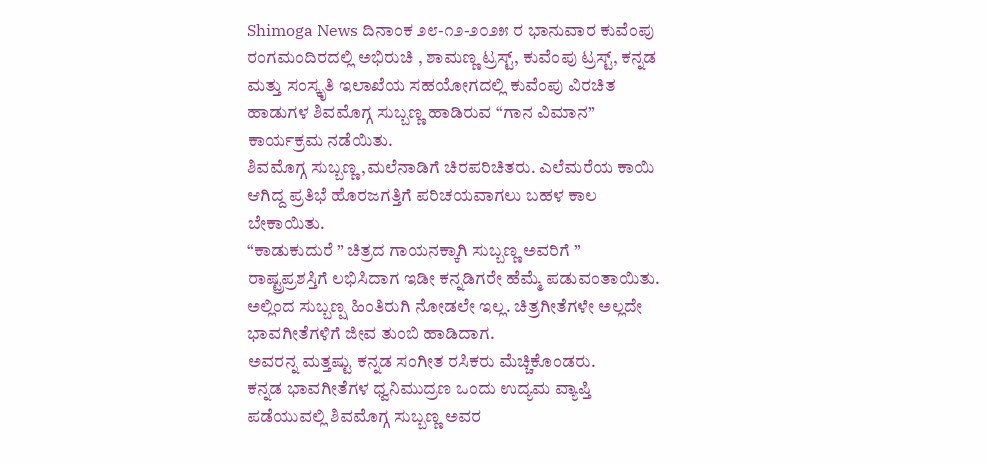Shimoga News ದಿನಾಂಕ ೨೮-೧೨-೨೦೨೫ ರ ಭಾನುವಾರ ಕುವೆಂಪು ರಂಗಮಂದಿರದಲ್ಲಿ ಅಭಿರುಚಿ , ಶಾಮಣ್ಣ ಟ್ರಸ್ಟ್, ಕುವೆಂಪು ಟ್ರಸ್ಟ್, ಕನ್ನಡ ಮತ್ತು ಸಂಸ್ಕೃತಿ ಇಲಾಖೆಯ ಸಹಯೋಗದಲ್ಲಿ ಕುವೆಂಪು ವಿರಚಿತ ಹಾಡುಗಳ ಶಿವಮೊಗ್ಗ ಸುಬ್ಬಣ್ಣ ಹಾಡಿರುವ “ಗಾನ ವಿಮಾನ” ಕಾರ್ಯಕ್ರಮ ನಡೆಯಿತು.
ಶಿವಮೊಗ್ಗ ಸುಬ್ಬಣ್ಣ ,ಮಲೆನಾಡಿಗೆ ಚಿರಪರಿಚಿತರು. ಎಲೆಮರೆಯ ಕಾಯಿ ಆಗಿದ್ದ ಪ್ರತಿಭೆ ಹೊರಜಗತ್ತಿಗೆ ಪರಿಚಯವಾಗಲು ಬಹಳ ಕಾಲ ಬೇಕಾಯಿತು.
“ಕಾಡುಕುದುರೆ ” ಚಿತ್ರದ ಗಾಯನಕ್ಕಾಗಿ ಸುಬ್ಬಣ್ಣ ಅವರಿಗೆ ” ರಾಷ್ಟ್ರಪ್ರಶಸ್ತಿಗೆ ಲಭಿಸಿದಾಗ ಇಡೀ ಕನ್ನಡಿಗರೇ ಹೆಮ್ಮೆ ಪಡುವಂತಾಯಿತು.
ಅಲ್ಲಿಂದ ಸುಬ್ಬಣ್ಷ ಹಿಂತಿರುಗಿ ನೋಡಲೇ ಇಲ್ಲ. ಚಿತ್ರಗೀತೆಗಳೇ ಅಲ್ಲದೇ ಭಾವಗೀತೆಗಳಿಗೆ ಜೀವ ತುಂಬಿ ಹಾಡಿದಾಗ.
ಅವರನ್ನ ಮತ್ತಷ್ಟು ಕನ್ನಡ ಸಂಗೀತ ರಸಿಕರು ಮೆಚ್ಚಿಕೊಂಡರು.
ಕನ್ನಡ ಭಾವಗೀತೆಗಳ ಧ್ವನಿಮುದ್ರಣ ಒಂದು ಉದ್ಯಮ ವ್ಯಾಪ್ತಿ ಪಡೆಯುವಲ್ಲಿ ಶಿವಮೊಗ್ಗ ಸುಬ್ಬಣ್ಣ ಅವರ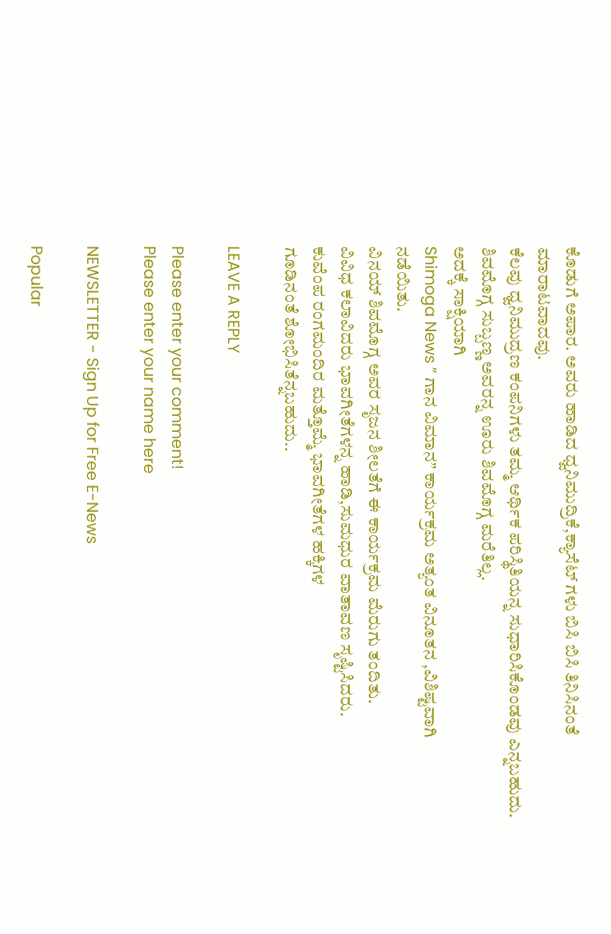ಕೊಡುಗೆ ಅಪಾರ. ಅವರು ಹಾಡಿದ ಧ್ವನಿಮುದ್ರಿಕೆ,ಕ್ಯಾಸೆಟ್ ಗಳು ಬಿಸಿ ಬಿಸಿ ತಿನಿಸಿನಂತೆ ಮಾರಾಟವಾದವು.
ಕೆಲವು ಧ್ವನಿಮುದ್ರಣ ಕಂಪನಿಗಳು ತಮ್ಮ ಆರ್ಥಿಕ ಪರಿಸ್ಥಿತಿಯನ್ನ ಸುಧಾರಿಸಿಕೊಂಡವು ಎನ್ನಬಹುದು.
ಶಿವಮೊಗ್ಗ ಸುಬ್ಬಣ್ಣ ಅವರನ್ನ ಊರು ಶಿವಮೊಗ್ಗ ಮರೆತಿಲ್ಲ.
ಅದಕ್ಕೆ ಸಾಕ್ಷಿಯಾಗಿ
Shimoga News ” ಗಾನ ವಿಮಾನ” ಕಾರ್ಯಕ್ರಮ ಅತ್ಯಂತ ವಿನೂತನ ,ವಿಶಿಷ್ಟವಾಗಿ
ನಡೆಯಿತು.
ವಿನಯ್ ಶಿವಮೊಗ್ಗ ಅವರ ಸೃಜನ ಶೀಲತೆಗೆ ಈ ಕಾರ್ಯಕ್ರಮ ಮೆರುಗು ತಂದಿತು.
ವಿವಿಧ ಕಲಾವಿದರು ಭಾವಗೀತೆಗಳನ್ನ ಹಾಡಿ,ಸುಮಧುರ ವಾತಾವಣ ಸೃಷ್ಟಿಸಿದರು.
ಕುವೆಂಪ ರಂಗಮಂದಿರ ಮತ್ತೊಮ್ಮೆ ಭಾವಗೀತೆಗಳ ಹಕ್ಕಿಗಳ
ಗೂಡಿನಂತೆ ಶೋಭಿಸಿತೆನ್ನಬಹುದು..

LEAVE A REPLY

Please enter your comment!
Please enter your name here

NEWSLETTER - Sign Up for Free E-News

Popular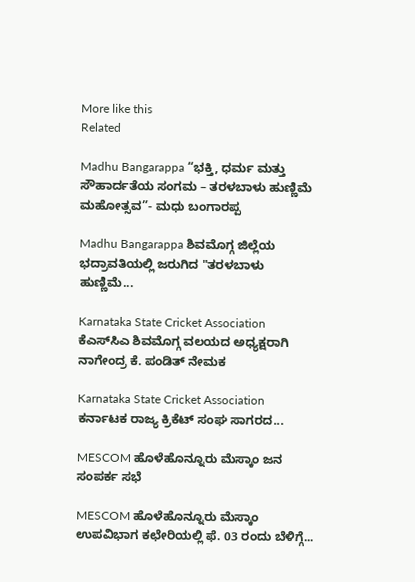More like this
Related

Madhu Bangarappa “ಭಕ್ತಿ, ಧರ್ಮ ಮತ್ತು ಸೌಹಾರ್ದತೆಯ ಸಂಗಮ – ತರಳಬಾಳು ಹುಣ್ಣಿಮೆ ಮಹೋತ್ಸವ”- ಮಧು ಬಂಗಾರಪ್ಪ

Madhu Bangarappa ಶಿವಮೊಗ್ಗ ಜಿಲ್ಲೆಯ ಭದ್ರಾವತಿಯಲ್ಲಿ ಜರುಗಿದ "ತರಳಬಾಳು ಹುಣ್ಣಿಮೆ...

Karnataka State Cricket Association ಕೆಎಸ್‌ಸಿಎ ಶಿವಮೊಗ್ಗ ವಲಯದ ಅಧ್ಯಕ್ಷರಾಗಿ ನಾಗೇಂದ್ರ ಕೆ. ಪಂಡಿತ್ ನೇಮಕ

Karnataka State Cricket Association ಕರ್ನಾಟಕ ರಾಜ್ಯ ಕ್ರಿಕೆಟ್ ಸಂಘ ಸಾಗರದ...

MESCOM ಹೊಳೆಹೊನ್ನೂರು ಮೆಸ್ಕಾಂ ಜನ ಸಂಪರ್ಕ ಸಭೆ

MESCOM ಹೊಳೆಹೊನ್ನೂರು ಮೆಸ್ಕಾಂ ಉಪವಿಭಾಗ ಕಛೇರಿಯಲ್ಲಿ ಫೆ. 03 ರಂದು ಬೆಳಿಗ್ಗೆ...